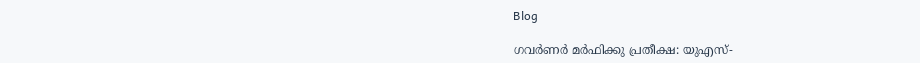Blog

ഗവർണർ മർഫിക്കു പ്രതീക്ഷ: യുഎസ്-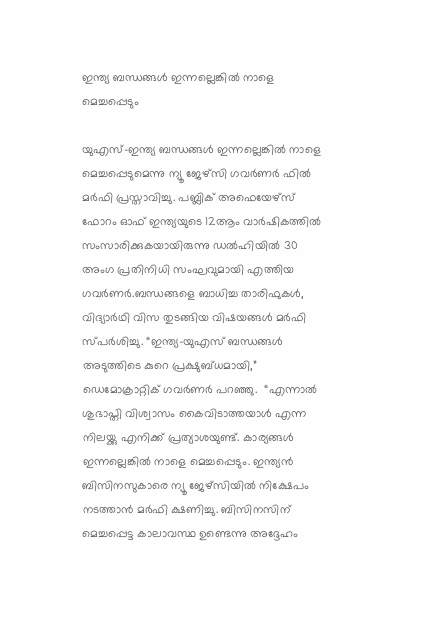ഇന്ത്യ ബന്ധങ്ങൾ ഇന്നല്ലെങ്കിൽ നാളെ മെച്ചപ്പെടും

യുഎസ്-ഇന്ത്യ ബന്ധങ്ങൾ ഇന്നല്ലെങ്കിൽ നാളെ മെച്ചപ്പെടുമെന്നു ന്യൂ ജേഴ്‌സി ഗവർണർ ഫിൽ മർഫി പ്രസ്താവിച്ചു. പബ്ലിക് അഫെയേഴ്സ് ഫോറം ഓഫ് ഇന്ത്യയുടെ 12ആം വാർഷികത്തിൽ സംസാരിക്കുകയായിരുന്നു ഡൽഹിയിൽ 30 അംഗ പ്രതിനിധി സംഘവുമായി എത്തിയ ഗവർണർ.ബന്ധങ്ങളെ ബാധിച്ച താരിഫുകൾ, വിദ്യാർഥി വിസ തുടങ്ങിയ വിഷയങ്ങൾ മർഫി സ്പർശിച്ചു. “ഇന്ത്യ-യുഎസ് ബന്ധങ്ങൾ അടുത്തിടെ കുറെ പ്രക്ഷുബ്ധമായി,” ഡെമോക്രാറ്റിക്‌ ഗവർണർ പറഞ്ഞു.  “എന്നാൽ ശുഭാപ്തി വിശ്വാസം കൈവിടാത്തയാൾ എന്ന നിലയ്ക്കു എനിക്ക് പ്രത്യാശയുണ്ട്. കാര്യങ്ങൾ ഇന്നല്ലെങ്കിൽ നാളെ മെച്ചപ്പെടും. ഇന്ത്യൻ ബിസിനസുകാരെ ന്യൂ ജേഴ്സിയിൽ നിക്ഷേപം നടത്താൻ മർഫി ക്ഷണിച്ചു. ബിസിനസിന് മെച്ചപ്പെട്ട കാലാവസ്ഥ ഉണ്ടെന്നു അദ്ദേഹം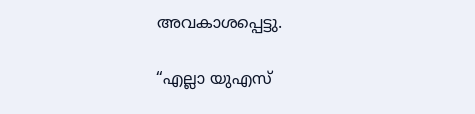അവകാശപ്പെട്ടു.

“എല്ലാ യുഎസ്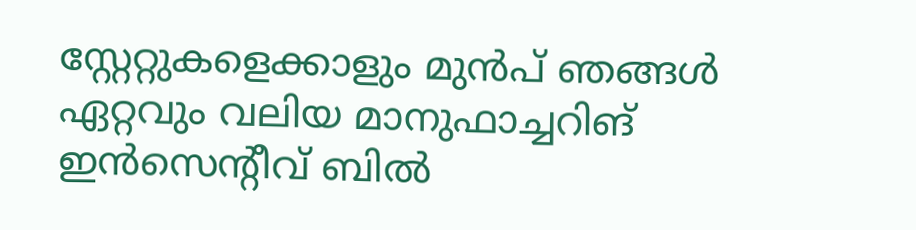സ്റ്റേറ്റുകളെക്കാളും മുൻപ് ഞങ്ങൾ ഏറ്റവും വലിയ മാനുഫാച്ചറിങ് ഇൻസെന്റീവ് ബിൽ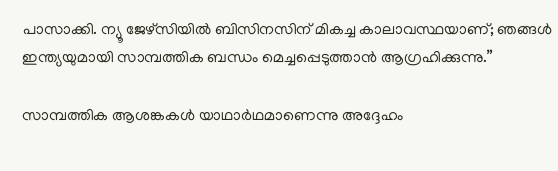പാസാക്കി. ന്യൂ ജേഴ്സിയിൽ ബിസിനസിന് മികച്ച കാലാവസ്ഥയാണ്; ഞങ്ങൾ ഇന്ത്യയുമായി സാമ്പത്തിക ബന്ധം മെച്ചപ്പെടുത്താൻ ആഗ്രഹിക്കുന്നു.”

സാമ്പത്തിക ആശങ്കകൾ യാഥാർഥമാണെന്നു അദ്ദേഹം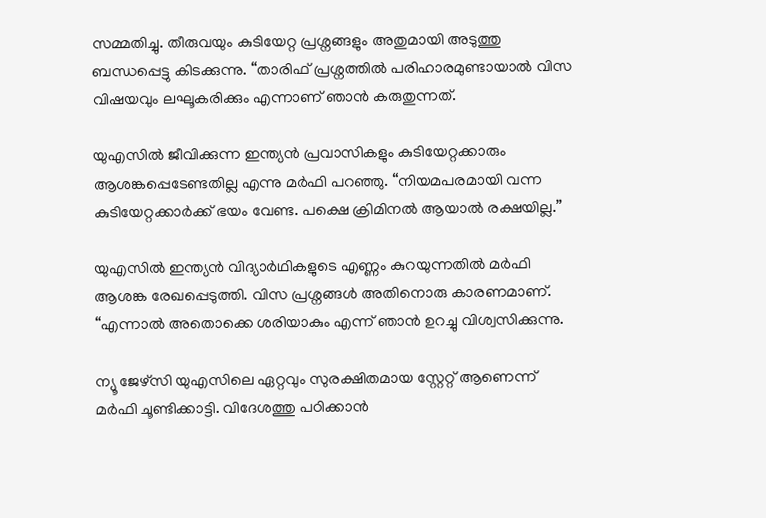സമ്മതിച്ചു. തീരുവയും കുടിയേറ്റ പ്രശ്നങ്ങളും അതുമായി അടുത്തു ബന്ധപ്പെട്ടു കിടക്കുന്നു. “താരിഫ് പ്രശ്നത്തിൽ പരിഹാരമുണ്ടായാൽ വിസ വിഷയവും ലഘൂകരിക്കും എന്നാണ് ഞാൻ കരുതുന്നത്.

യുഎസിൽ ജീവിക്കുന്ന ഇന്ത്യൻ പ്രവാസികളും കുടിയേറ്റക്കാരും ആശങ്കപ്പെടേണ്ടതില്ല എന്നു മർഫി പറഞ്ഞു. “നിയമപരമായി വന്ന കുടിയേറ്റക്കാർക്ക് ഭയം വേണ്ട. പക്ഷെ ക്രിമിനൽ ആയാൽ രക്ഷയില്ല.”

യുഎസിൽ ഇന്ത്യൻ വിദ്യാർഥികളുടെ എണ്ണം കുറയുന്നതിൽ മർഫി ആശങ്ക രേഖപ്പെടുത്തി. വിസ പ്രശ്നങ്ങൾ അതിനൊരു കാരണമാണ്. “എന്നാൽ അതൊക്കെ ശരിയാകും എന്ന് ഞാൻ ഉറച്ചു വിശ്വസിക്കുന്നു.

ന്യൂ ജേഴ്‌സി യുഎസിലെ ഏറ്റവും സുരക്ഷിതമായ സ്റ്റേറ്റ് ആണെന്ന് മർഫി ചൂണ്ടിക്കാട്ടി. വിദേശത്തു പഠിക്കാൻ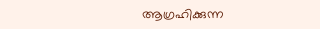ആഗ്രഹിക്കുന്ന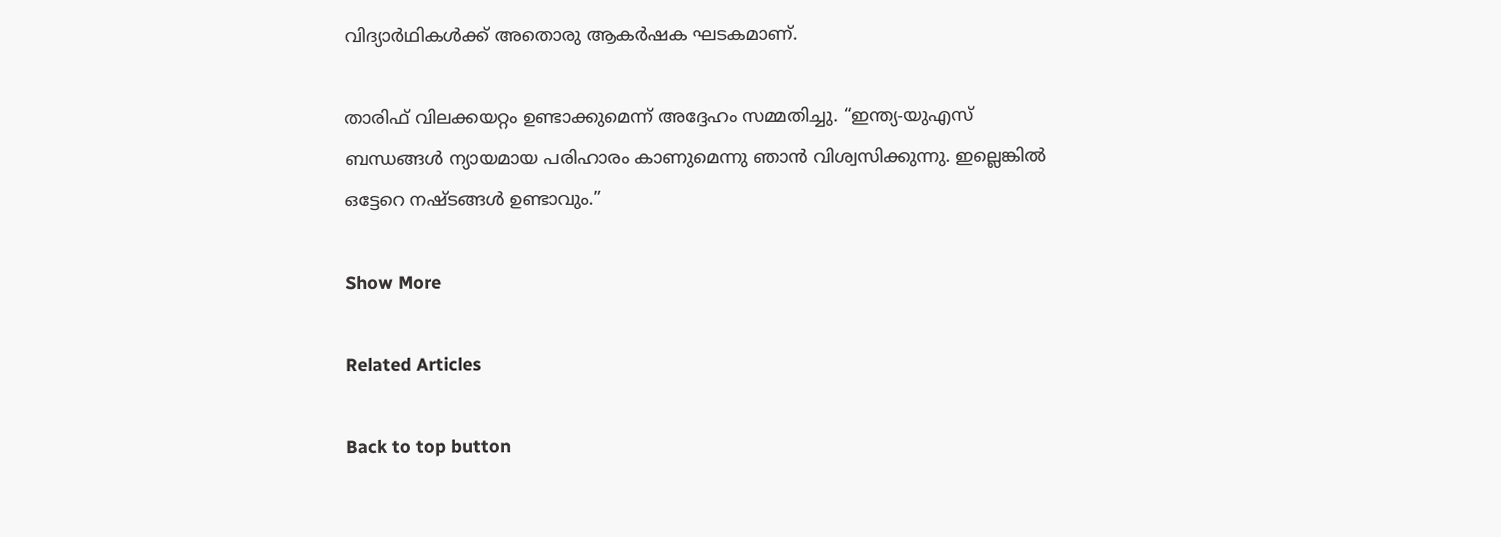വിദ്യാർഥികൾക്ക് അതൊരു ആകർഷക ഘടകമാണ്.

താരിഫ് വിലക്കയറ്റം ഉണ്ടാക്കുമെന്ന് അദ്ദേഹം സമ്മതിച്ചു. “ഇന്ത്യ-യുഎസ് ബന്ധങ്ങൾ ന്യായമായ പരിഹാരം കാണുമെന്നു ഞാൻ വിശ്വസിക്കുന്നു. ഇല്ലെങ്കിൽ ഒട്ടേറെ നഷ്ടങ്ങൾ ഉണ്ടാവും.”

Show More

Related Articles

Back to top button